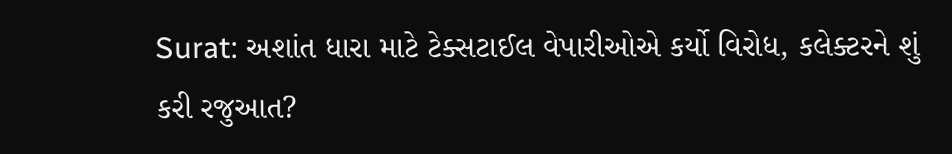Surat: અશાંત ધારા માટે ટેક્સટાઈલ વેપારીઓએ કર્યો વિરોધ, કલેક્ટરને શું કરી રજુઆત?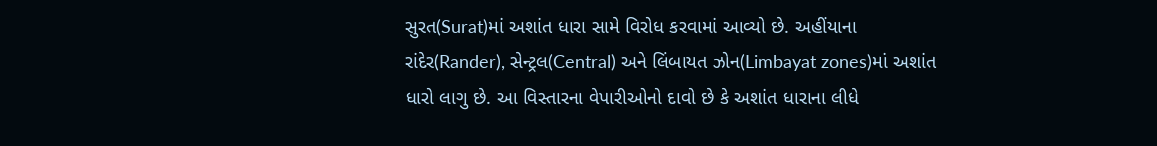સુરત(Surat)માં અશાંત ધારા સામે વિરોધ કરવામાં આવ્યો છે. અહીંયાના રાંદેર(Rander), સેન્ટ્રલ(Central) અને લિંબાયત ઝોન(Limbayat zones)માં અશાંત ધારો લાગુ છે. આ વિસ્તારના વેપારીઓનો દાવો છે કે અશાંત ધારાના લીધે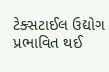ટેક્સટાઈલ ઉદ્યોગ પ્રભાવિત થઈ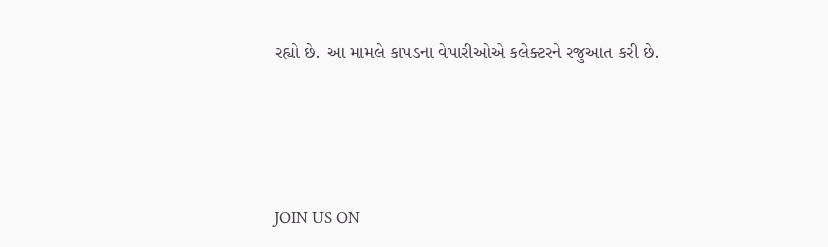રહ્યો છે. આ મામલે કાપડના વેપારીઓએ કલેક્ટરને રજુઆત કરી છે.




JOIN US ON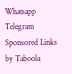Whatsapp
Telegram
Sponsored Links by Taboola